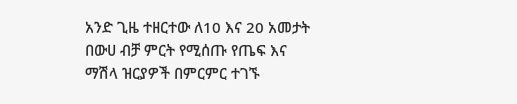አንድ ጊዜ ተዘርተው ለ10 እና 20 አመታት በውሀ ብቻ ምርት የሚሰጡ የጤፍ እና ማሽላ ዝርያዎች በምርምር ተገኙ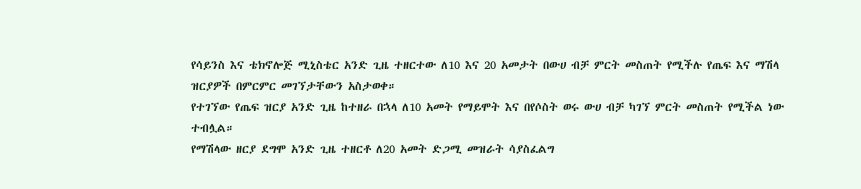የሳይንስ እና ቴክኖሎጅ ሚኒስቴር አንድ ጊዜ ተዘርተው ለ10 እና 20 አመታት በውሀ ብቻ ምርት መስጠት የሚችሉ የጤፍ እና ማሽላ ዝርያዎች በምርምር መገኘታቸውን አስታወቀ።
የተገኘው የጤፍ ዝርያ አንድ ጊዜ ከተዘራ በኋላ ለ10 አመት የማይሞት እና በየሶስት ወሩ ውሀ ብቻ ካገኘ ምርት መስጠት የሚችል ነው ተብሏል።
የማሽላው ዘርያ ደግሞ አንድ ጊዜ ተዘርቶ ለ20 አመት ድጋሚ መዝራት ሳያስፈልግ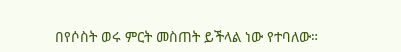በየሶስት ወሩ ምርት መስጠት ይችላል ነው የተባለው።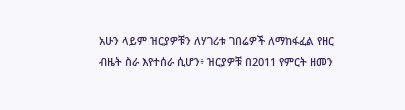አሁን ላይም ዝርያዎቹን ለሃገሪቱ ገበሬዎች ለማከፋፈል የዘር ብዜት ስራ እየተሰራ ሲሆን፥ ዝርያዎቹ በ2011 የምርት ዘመን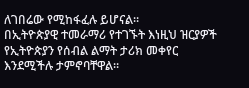ለገበሬው የሚከፋፈሉ ይሆናል።
በኢትዮጵያዊ ተመራማሪ የተገኙት እነዚህ ዝርያዎች የኢትዮጵያን የሰብል ልማት ታሪክ መቀየር እንደሚችሉ ታምኖባቸዋል።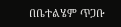በቤተልሄም ጥጋቡ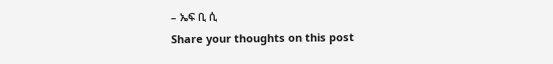– ኤፍ ቢ ሲ
Share your thoughts on this post